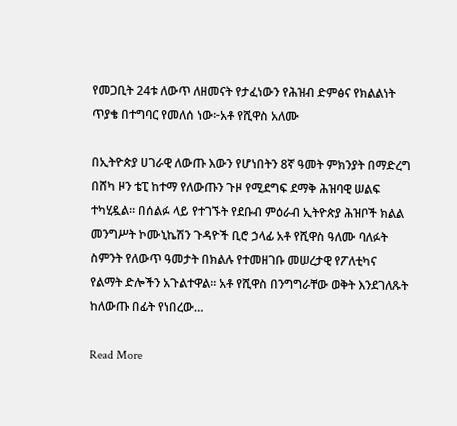የመጋቢት 24ቱ ለውጥ ለዘመናት የታፈነውን የሕዝብ ድምፅና የክልልነት ጥያቄ በተግባር የመለሰ ነው፦አቶ የሺዋስ አለሙ

በኢትዮጵያ ሀገራዊ ለውጡ እውን የሆነበትን 8ኛ ዓመት ምክንያት በማድረግ በሸካ ዞን ቴፒ ከተማ የለውጡን ጉዞ የሚደግፍ ደማቅ ሕዝባዊ ሠልፍ ተካሂዷል። በሰልፉ ላይ የተገኙት የደቡብ ምዕራብ ኢትዮጵያ ሕዝቦች ክልል መንግሥት ኮሙኒኬሽን ጉዳዮች ቢሮ ኃላፊ አቶ የሺዋስ ዓለሙ ባለፉት ስምንት የለውጥ ዓመታት በክልሉ የተመዘገቡ መሠረታዊ የፖለቲካና የልማት ድሎችን አጉልተዋል። አቶ የሺዋስ በንግግራቸው ወቅት እንደገለጹት ከለውጡ በፊት የነበረው…

Read More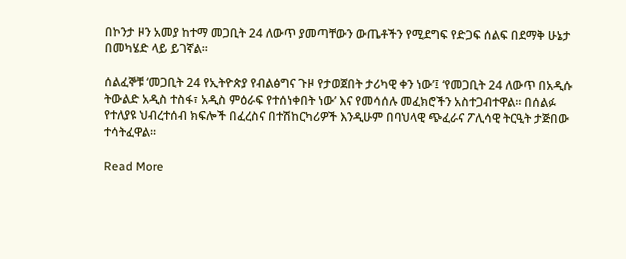በኮንታ ዞን አመያ ከተማ መጋቢት 24 ለውጥ ያመጣቸውን ውጤቶችን የሚደግፍ የድጋፍ ሰልፍ በደማቅ ሁኔታ በመካሄድ ላይ ይገኛል።

ሰልፈኞቹ ‘መጋቢት 24 የኢትዮጵያ የብልፅግና ጉዞ የታወጀበት ታሪካዊ ቀን ነው’፤ ‘የመጋቢት 24 ለውጥ በአዲሱ ትውልድ አዲስ ተስፋ፣ አዲስ ምዕራፍ የተሰነቀበት ነው’ እና የመሳሰሉ መፈክሮችን አስተጋብተዋል። በሰልፉ የተለያዩ ህብረተሰብ ክፍሎች በፈረስና በተሽከርካሪዎች እንዲሁም በባህላዊ ጭፈራና ፖሊሳዊ ትርዒት ታጅበው ተሳትፈዋል።

Read More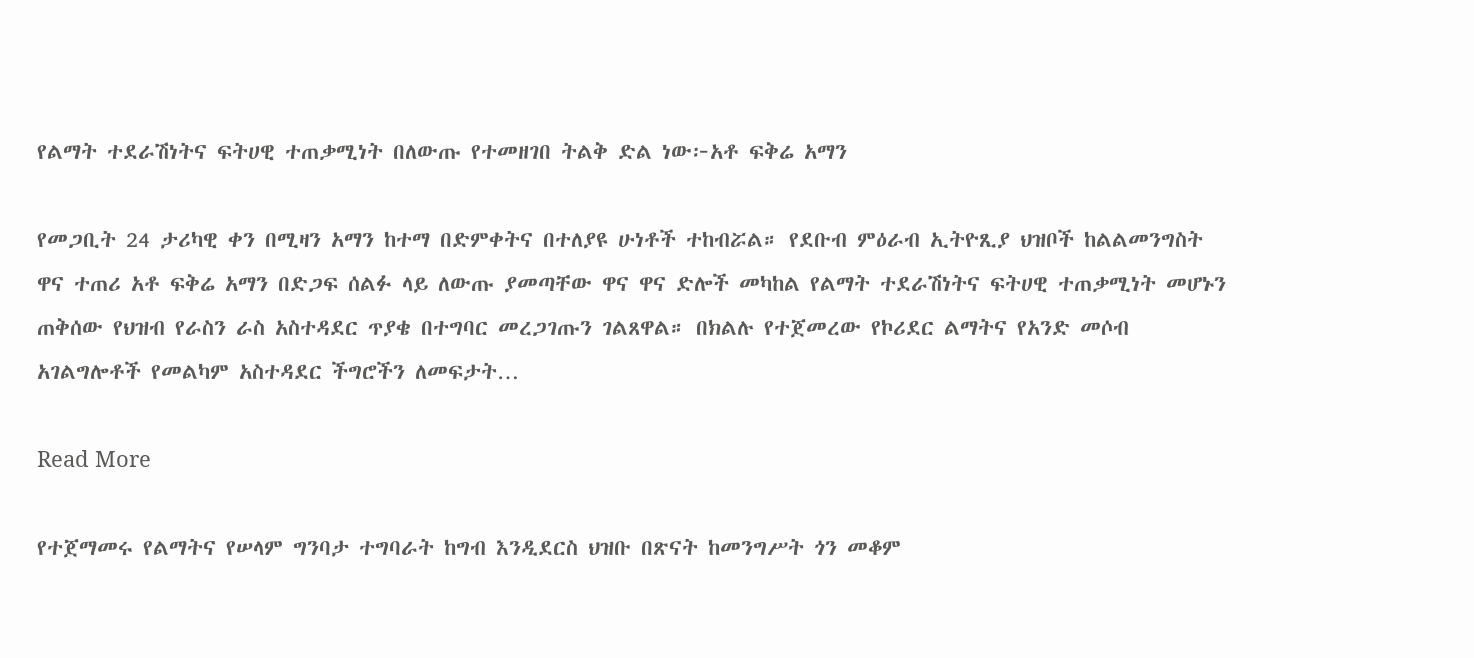የልማት ተደራሽነትና ፍትሀዊ ተጠቃሚነት በለውጡ የተመዘገበ ትልቅ ድል ነው፦አቶ ፍቅሬ አማን

የመጋቢት 24 ታሪካዊ ቀን በሚዛን አማን ከተማ በድምቀትና በተለያዩ ሁነቶች ተከብሯል። የደቡብ ምዕራብ ኢትዮጺያ ህዝቦች ከልልመንግስት ዋና ተጠሪ አቶ ፍቅሬ አማን በድጋፍ ሰልፉ ላይ ለውጡ ያመጣቸው ዋና ዋና ድሎች መካከል የልማት ተደራሽነትና ፍትሀዊ ተጠቃሚነት መሆኑን ጠቅሰው የህዝብ የራስን ራስ አስተዳደር ጥያቄ በተግባር መረጋገጡን ገልጸዋል። በክልሉ የተጀመረው የኮሪደር ልማትና የአንድ መሶብ አገልግሎቶች የመልካም አስተዳደር ችግሮችን ለመፍታት…

Read More

የተጀማመሩ የልማትና የሠላም ግንባታ ተግባራት ከግብ እንዲደርስ ህዝቡ በጽናት ከመንግሥት ጎን መቆም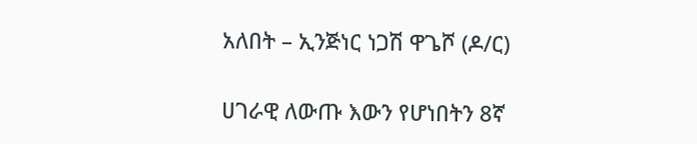አለበት – ኢንጅነር ነጋሽ ዋጌሾ (ዶ/ር)

ሀገራዊ ለውጡ እውን የሆነበትን 8ኛ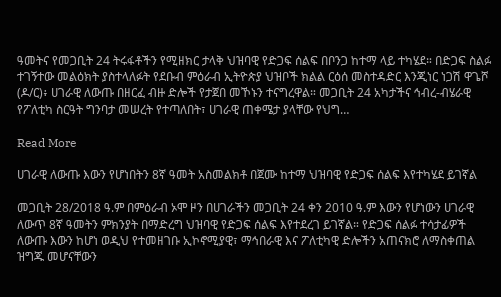ዓመትና የመጋቢት 24 ትሩፋቶችን የሚዘክር ታላቅ ህዝባዊ የድጋፍ ሰልፍ በቦንጋ ከተማ ላይ ተካሄደ። በድጋፍ ስልፉ ተገኝተው መልዕክት ያስተላለፉት የደቡብ ምዕራብ ኢትዮጵያ ህዝቦች ክልል ርዕሰ መስተዳድር እንጂነር ነጋሽ ዋጌሾ (ዶ/ር)፥ ሀገራዊ ለውጡ በዘርፈ ብዙ ድሎች የታጀበ መኾኑን ተናግረዋል። መጋቢት 24 አካታችና ኅብረ-ብሄራዊ የፖለቲካ ስርዓት ግንባታ መሠረት የተጣለበት፣ ሀገራዊ ጠቀሜታ ያላቸው የህግ…

Read More

ሀገራዊ ለውጡ እውን የሆነበትን 8ኛ ዓመት አስመልክቶ በጀሙ ከተማ ህዝባዊ የድጋፍ ሰልፍ እየተካሄደ ይገኛል

መጋቢት 28/2018 ዓ.ም በምዕራብ ኦሞ ዞን በሀገራችን መጋቢት 24 ቀን 2010 ዓ.ም እውን የሆነውን ሀገራዊ ለውጥ 8ኛ ዓመትን ምክንያት በማድረግ ህዝባዊ የድጋፍ ሰልፍ እየተደረገ ይገኛል። የድጋፍ ሰልፉ ተሳታፊዎች ለውጡ እውን ከሆነ ወዲህ የተመዘገቡ ኢኮኖሚያዊ፣ ማኅበራዊ እና ፖለቲካዊ ድሎችን አጠናክሮ ለማስቀጠል ዝግጁ መሆናቸውን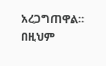አረጋግጠዋል። በዚህም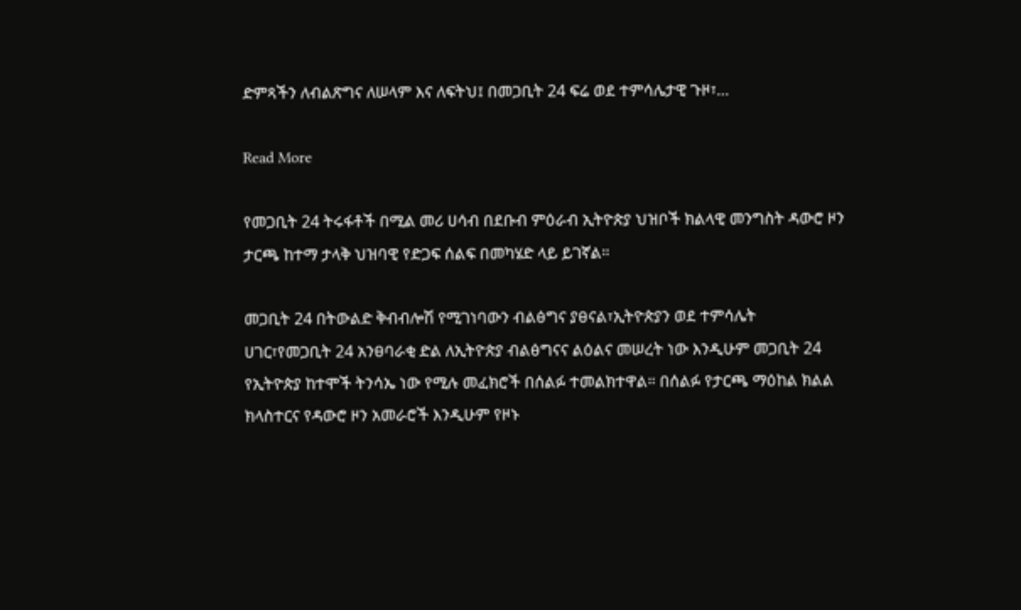ድምጻችን ለብልጽግና ለሠላም እና ለፍትህ፤ በመጋቢት 24 ፍሬ ወደ ተምሳሌታዊ ጉዞ፣…

Read More

የመጋቢት 24 ትሩፋቶች በሚል መሪ ሀሳብ በደቡብ ምዕራብ ኢትዮጵያ ህዝቦች ክልላዊ መንግስት ዳውሮ ዞን ታርጫ ከተማ ታላቅ ህዝባዊ የድጋፍ ሰልፍ በመካሄድ ላይ ይገኛል።

መጋቢት 24 በትውልድ ቅብብሎሽ የሚገነባውን ብልፅግና ያፀናል፣ኢትዮጵያን ወደ ተምሳሌት ሀገር፣የመጋቢት 24 አንፀባራቂ ድል ለኢትዮጵያ ብልፅግናና ልዕልና መሠረት ነው እንዲሁም መጋቢት 24 የኢትዮጵያ ከተሞች ትንሳኤ ነው የሚሉ መፈክሮች በሰልፉ ተመልክተዋል። በሰልፉ የታርጫ ማዕከል ክልል ክላስተርና የዳውሮ ዞን አመራሮች እንዲሁም የዞኑ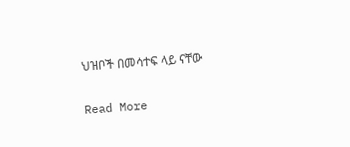ህዝቦች በመሳተፍ ላይ ናቸው

Read More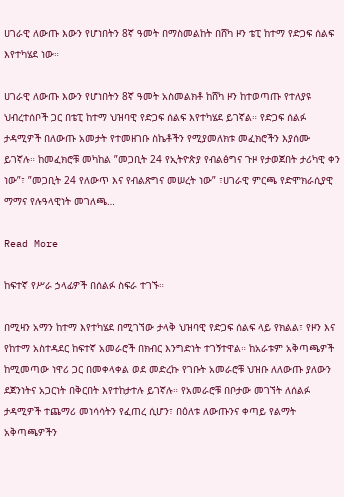ሀገራዊ ለውጡ እውን የሆነበትን 8ኛ ዓመት በማስመልከት በሸካ ዞን ቴፒ ከተማ የድጋፍ ሰልፍ እየተካሄደ ነው።

ሀገራዊ ለውጡ እውን የሆነበትን 8ኛ ዓመት አስመልክቶ ከሸካ ዞን ከተወጣጡ የተለያዩ ህብረተሰቦች ጋር በቴፒ ከተማ ህዝባዊ የድጋፍ ሰልፍ እየተካሄደ ይገኛል። የድጋፍ ሰልፉ ታዳሚዎች በለውጡ አመታት የተመዘገቡ ስኬቶችን የሚያመለክቱ መፈክሮችን እያሰሙ ይገኛሉ። ከመፈክሮቹ መካከል ”መጋቢት 24 የኢትዮጵያ የብልፅግና ጉዞ የታወጀበት ታሪካዊ ቀን ነው”፣ ”መጋቢት 24 የለውጥ እና የብልጽግና መሠረት ነው” ፣ሀገራዊ ምርጫ የድሞክራሲያዊ ማማና የሉዓላዊነት መገለጫ…

Read More

ከፍተኛ የሥራ ኃላፊዎች በሰልፉ ስፍራ ተገኙ።

በሚዛን አማን ከተማ እየተካሄደ በሚገኘው ታላቅ ህዝባዊ የድጋፍ ሰልፍ ላይ የክልል፣ የዞን እና የከተማ አስተዳደር ከፍተኛ አመራሮች በክብር እንግድነት ተገኝተዋል። ከአራቱም አቅጣጫዎች ከሚመጣው ነዋሪ ጋር በመቀላቀል ወደ መድረኩ የገቡት አመራሮቹ ህዝቡ ለለውጡ ያለውን ደጀንነትና አጋርነት በቅርበት እየተከታተሉ ይገኛሉ። የአመራሮቹ በቦታው መገኘት ለሰልፉ ታዳሚዎች ተጨማሪ መነሳሳትን የፈጠረ ሲሆን፣ በዕለቱ ለውጡንና ቀጣይ የልማት አቅጣጫዎችን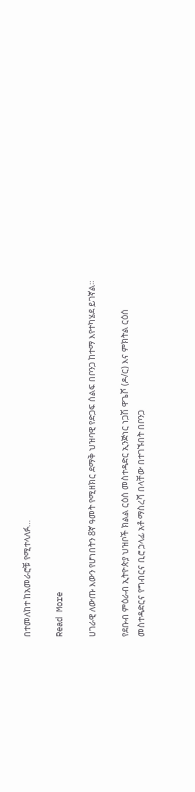በተመለከተ ከአመራሮቹ የሚተላለፉ…

Read More

ሀገራዊ ለውጡ እውን የሆነበትን 8ኛ ዓመት የሚዘክር ደማቅ ህዝባዊ የድጋፍ ሰልፍ በቦንጋ ከተማ እየተካሄደ ይገኛል።

የደቡብ ምዕራብ ኢትዮጵያ ህዝቦች ክልል ርዕሰ መስተዳድር ኢንጅነር ነጋሽ ዋጌሾ (ዶ/ር) እና ምክትል ርዕሰ መስተዳድርና የግብርና ቢሮ ኃላፊ አቶ ማስረሻ በላቸው በተገኙበት በቦንጋ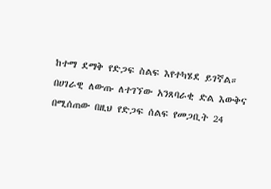ከተማ ደማቅ የድጋፍ ስልፍ እየተካሄደ ይገኛል። በሀገራዊ ለውጡ ለተገኘው አንጸባራቂ ድል እውቅና በሚሰጠው በዚህ የድጋፍ ሰልፍ የመጋቢት 24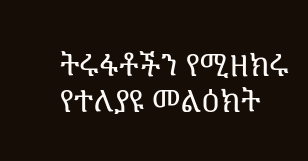ትሩፋቶችን የሚዘክሩ የተለያዩ መልዕክት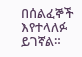በሰልፈኞች እየተላለፉ ይገኛል።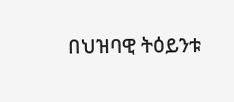በህዝባዊ ትዕይንቱ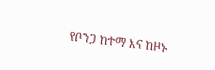የቦንጋ ከተማ እና ከዞኑ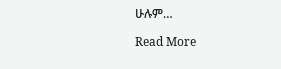ሁሉም…

Read More